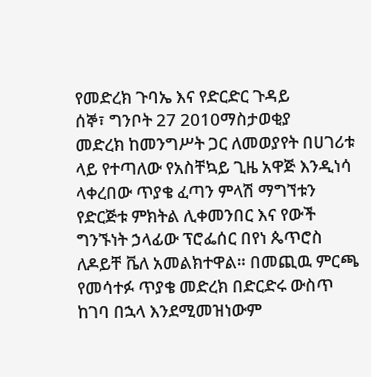የመድረክ ጉባኤ እና የድርድር ጉዳይ
ሰኞ፣ ግንቦት 27 2010ማስታወቂያ
መድረክ ከመንግሥት ጋር ለመወያየት በሀገሪቱ ላይ የተጣለው የአስቸኳይ ጊዜ አዋጅ እንዲነሳ ላቀረበው ጥያቄ ፈጣን ምላሽ ማግኘቱን የድርጅቱ ምክትል ሊቀመንበር እና የውች ግንኙነት ኃላፊው ፕሮፌሰር በየነ ጴጥሮስ ለዶይቸ ቬለ አመልክተዋል። በመጪዉ ምርጫ የመሳተፉ ጥያቄ መድረክ በድርድሩ ውስጥ ከገባ በኋላ እንደሚመዝነውም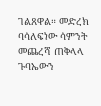ገልጸዋል። መድረክ ባሳለፍነው ሳምንት መጨረሻ ጠቅላላ ጉባኤውን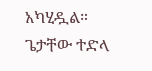አካሂዷል።
ጌታቸው ተድላ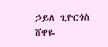ኃይለ ጊዮርጎስ
ሸዋዬ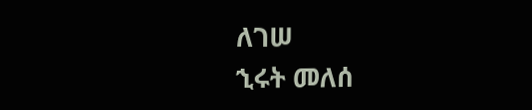ለገሠ
ኂሩት መለሰ